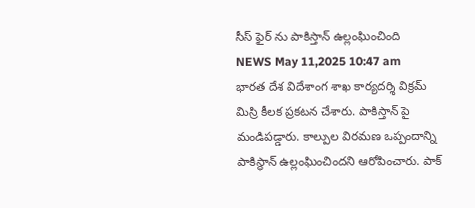సీస్ ఫైర్ ను పాకిస్తాన్ ఉల్లంఘించింది
NEWS May 11,2025 10:47 am
భారత దేశ విదేశాంగ శాఖ కార్యదర్శి విక్రమ్ మిస్రి కీలక ప్రకటన చేశారు. పాకిస్తాన్ పై మండిపడ్డారు. కాల్పుల విరమణ ఒప్పందాన్ని పాకిస్థాన్ ఉల్లంఘించిందని ఆరోపించారు. పాక్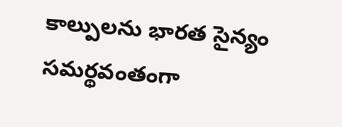కాల్పులను భారత సైన్యం సమర్థవంతంగా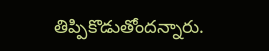తిప్పికొడుతోందన్నారు.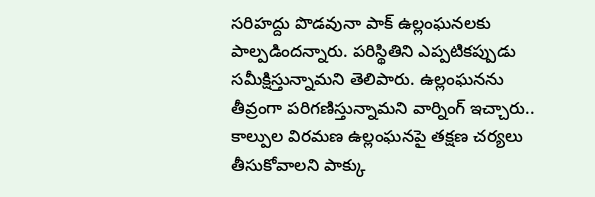సరిహద్దు పొడవునా పాక్ ఉల్లంఘనలకు పాల్పడిందన్నారు. పరిస్థితిని ఎప్పటికప్పుడు సమీక్షిస్తున్నామని తెలిపారు. ఉల్లంఘనను తీవ్రంగా పరిగణిస్తున్నామని వార్నింగ్ ఇచ్చారు.. కాల్పుల విరమణ ఉల్లంఘనపై తక్షణ చర్యలు తీసుకోవాలని పాక్కు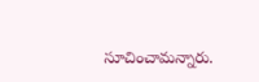సూచించామన్నారు.